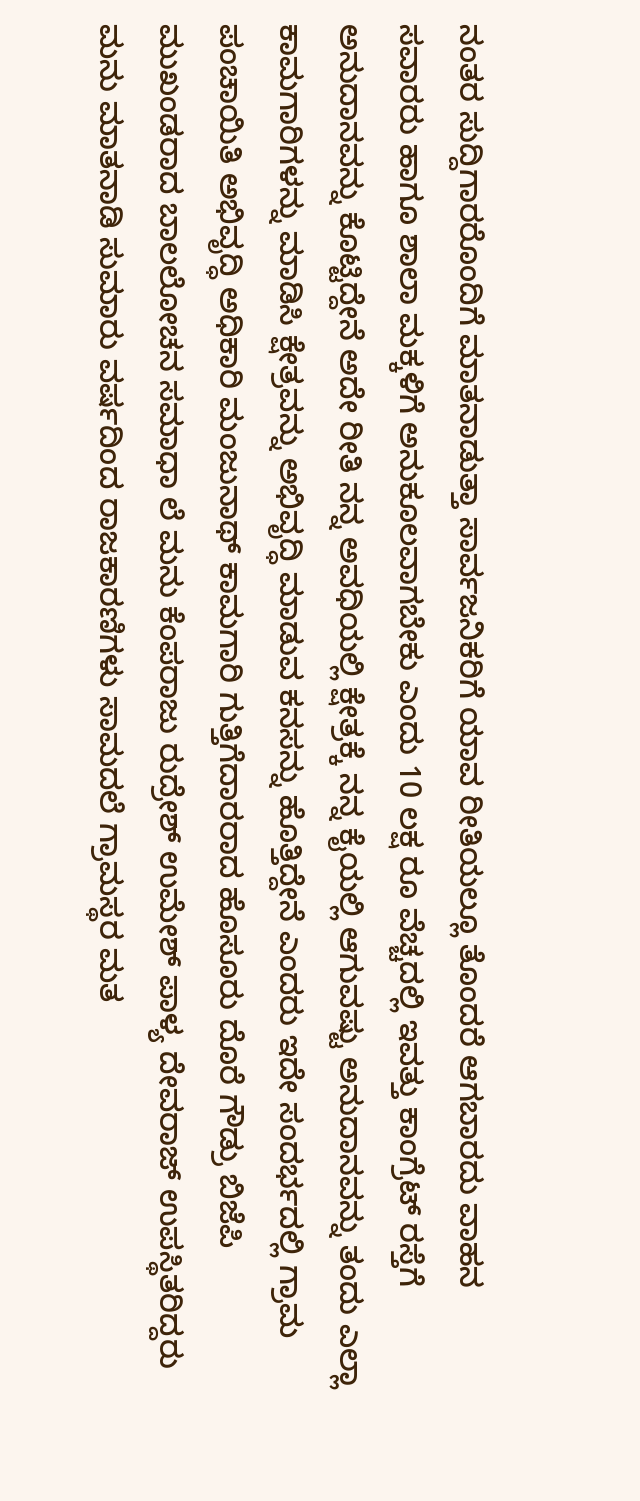ನಂತರ ಸುದ್ದಿಗಾರರೊಂದಿಗೆ ಮಾತನಾಡುತ್ತಾ ಸಾರ್ವಜನಿಕರಿಗೆ ಯಾವ ರೀತಿಯಲ್ಲೂ ತೊಂದರೆ ಆಗಬಾರದು ವಾಹನ ಸವಾರರು ಹಾಗೂ ಶಾಲಾ ಮಕ್ಕಳಿಗೆ ಅನುಕೂಲವಾಗಬೇಕು ಎಂದು 10 ಲಕ್ಷ ರೂ ವೆಚ್ಚದಲ್ಲಿ ಇವತ್ತು ಕಾಂಗ್ರೆಟ್ ರಸ್ತೆಗೆ ಅನುದಾನವನ್ನು ಕೊಟ್ಟಿದ್ದೇನೆ ಅದೇ ರೀತಿ ನನ್ನ ಅವಧಿಯಲ್ಲಿ ಕ್ಷೇತ್ರಕ್ಕೆ ನನ್ನ ಕೈಯಲ್ಲಿ ಆಗುವಷ್ಟು ಅನುದಾನವನ್ನು ತಂದು ಎಲ್ಲಾ ಕಾಮಗಾರಿಗಳನ್ನು ಮಾಡಿಸಿ ಕ್ಷೇತ್ರವನ್ನು ಅಭಿವೃದ್ಧಿ ಮಾಡುವ ಕನಸನ್ನು ಹೊತ್ತಿದ್ದೇನೆ ಎಂದರು ಇದೇ ಸಂದರ್ಭದಲ್ಲಿ ಗ್ರಾಮ ಪಂಚಾಯಿತಿ ಅಭಿವೃದ್ಧಿ ಅಧಿಕಾರಿ ಮಂಜುನಾಥ್ ಕಾಮಗಾರಿ ಗುತ್ತಿಗೆದಾರರಾದ ಹೊಸೂರು ದೊರೆ ಗೌಡ್ರು ಬಿಜೆಪಿ ಮುಖಂಡರಾದ ಬಾಲಲೋಚನ ಸಮಾಧಾ ಲೆ ಮನು ಕೆಂಪರಾಜು ರುದ್ರೇಶ್ ಉಮೇಶ್ ಪಾಳ್ಯ ದೇವರಾಜ್ ಉಪಸ್ಥಿತರಿದ್ದರು ಮನು ಮಾತನಾಡಿ ಸುಮಾರು ವರ್ಷದಿಂದ ರಾಜಕಾರಣಿಗಳು ಸಾಮದಲೆ ಗ್ರಾಮಸ್ಥರ ಮತ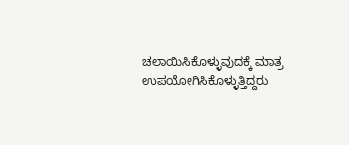ಚಲಾಯಿಸಿಕೊಳ್ಳುವುದಕ್ಕೆ ಮಾತ್ರ ಉಪಯೋಗಿಸಿಕೊಳ್ಳುತ್ತಿದ್ದರು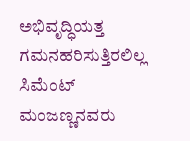ಅಭಿವೃದ್ಧಿಯತ್ತ ಗಮನಹರಿಸುತ್ತಿರಲಿಲ್ಲ ಸಿಮೆಂಟ್ ಮಂಜಣ್ಣನವರು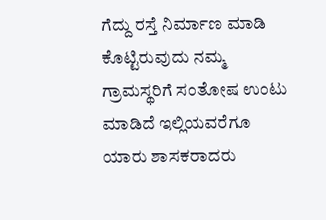ಗೆದ್ದು ರಸ್ತೆ ನಿರ್ಮಾಣ ಮಾಡಿ ಕೊಟ್ಟಿರುವುದು ನಮ್ಮ ಗ್ರಾಮಸ್ಥರಿಗೆ ಸಂತೋಷ ಉಂಟು ಮಾಡಿದೆ ಇಲ್ಲಿಯವರೆಗೂ ಯಾರು ಶಾಸಕರಾದರು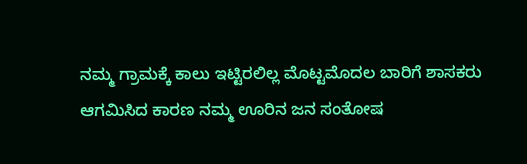ನಮ್ಮ ಗ್ರಾಮಕ್ಕೆ ಕಾಲು ಇಟ್ಟಿರಲಿಲ್ಲ ಮೊಟ್ಟಮೊದಲ ಬಾರಿಗೆ ಶಾಸಕರು ಆಗಮಿಸಿದ ಕಾರಣ ನಮ್ಮ ಊರಿನ ಜನ ಸಂತೋಷ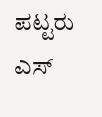ಪಟ್ಟರು ಎಸ್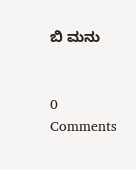ಬಿ ಮನು


0 Comments